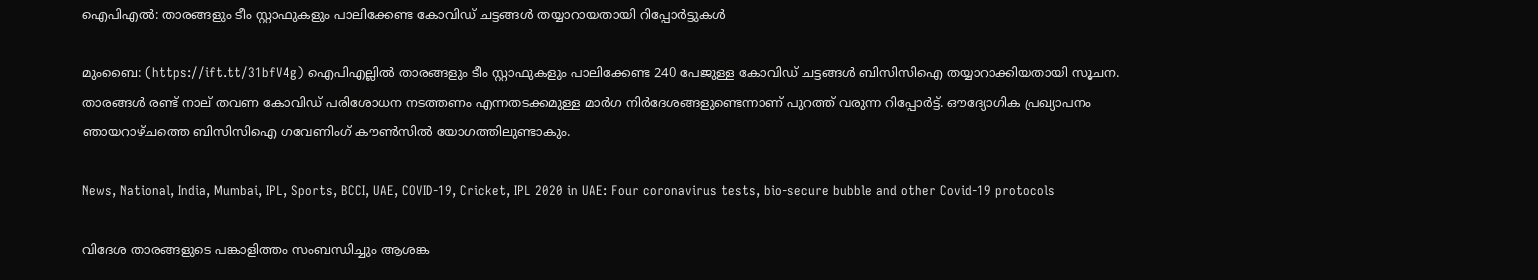ഐപിഎല്‍: താരങ്ങളും ടീം സ്റ്റാഫുകളും പാലിക്കേണ്ട കോവിഡ് ചട്ടങ്ങള്‍ തയ്യാറായതായി റിപ്പോര്‍ട്ടുകള്‍

മുംബൈ: (https://ift.tt/31bfV4g) ഐപിഎല്ലില്‍ താരങ്ങളും ടീം സ്റ്റാഫുകളും പാലിക്കേണ്ട 240 പേജുള്ള കോവിഡ് ചട്ടങ്ങള്‍ ബിസിസിഐ തയ്യാറാക്കിയതായി സൂചന. താരങ്ങള്‍ രണ്ട് നാല് തവണ കോവിഡ് പരിശോധന നടത്തണം എന്നതടക്കമുള്ള മാര്‍ഗ നിര്‍ദേശങ്ങളുണ്ടെന്നാണ് പുറത്ത് വരുന്ന റിപ്പോര്‍ട്ട്. ഔദ്യോഗിക പ്രഖ്യാപനം ഞായറാഴ്ചത്തെ ബിസിസിഐ ഗവേണിംഗ് കൗണ്‍സില്‍ യോഗത്തിലുണ്ടാകും.

News, National, India, Mumbai, IPL, Sports, BCCI, UAE, COVID-19, Cricket, IPL 2020 in UAE: Four coronavirus tests, bio-secure bubble and other Covid-19 protocols

വിദേശ താരങ്ങളുടെ പങ്കാളിത്തം സംബന്ധിച്ചും ആശങ്ക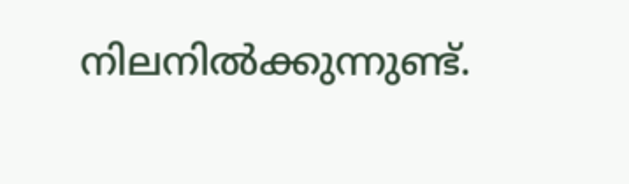നിലനില്‍ക്കുന്നുണ്ട്.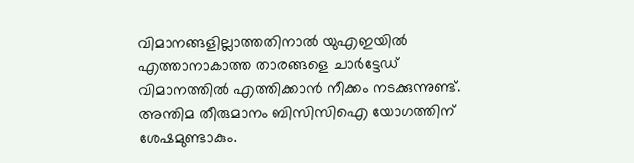വിമാനങ്ങളില്ലാത്തതിനാല്‍ യുഎഇയില്‍ എത്താനാകാത്ത താരങ്ങളെ ചാര്‍ട്ടേഡ് വിമാനത്തില്‍ എത്തിക്കാന്‍ നീക്കം നടക്കുന്നുണ്ട്. അന്തിമ തീരുമാനം ബിസിസിഐ യോഗത്തിന് ശേഷമുണ്ടാകും.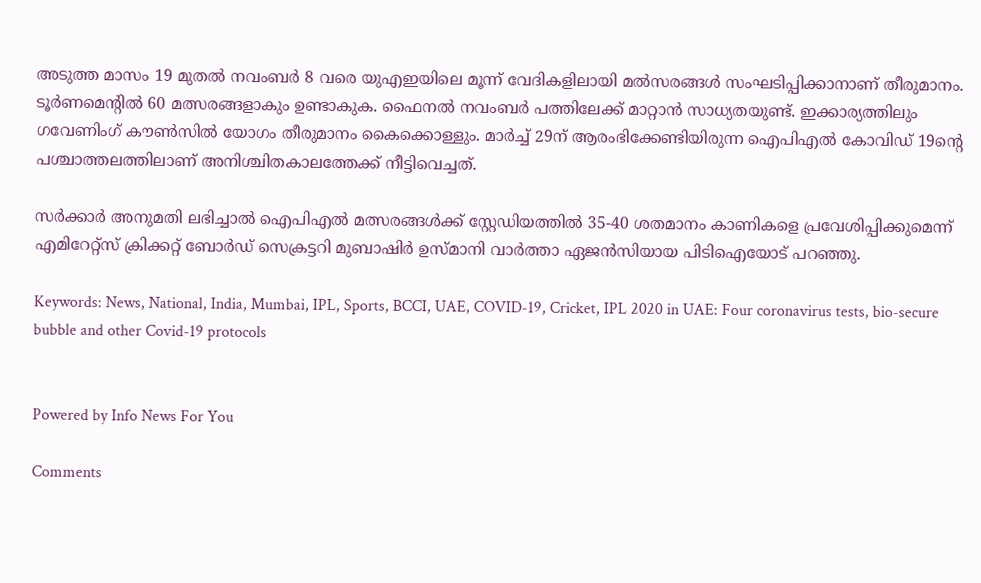അടുത്ത മാസം 19 മുതല്‍ നവംബര്‍ 8 വരെ യുഎഇയിലെ മൂന്ന് വേദികളിലായി മല്‍സരങ്ങള്‍ സംഘടിപ്പിക്കാനാണ് തീരുമാനം. ടൂര്‍ണമെന്റില്‍ 60 മത്സരങ്ങളാകും ഉണ്ടാകുക. ഫൈനല്‍ നവംബര്‍ പത്തിലേക്ക് മാറ്റാന്‍ സാധ്യതയുണ്ട്. ഇക്കാര്യത്തിലും ഗവേണിംഗ് കൗണ്‍സില്‍ യോഗം തീരുമാനം കൈക്കൊള്ളും. മാര്‍ച്ച് 29ന് ആരംഭിക്കേണ്ടിയിരുന്ന ഐപിഎല്‍ കോവിഡ് 19ന്റെ പശ്ചാത്തലത്തിലാണ് അനിശ്ചിതകാലത്തേക്ക് നീട്ടിവെച്ചത്.

സര്‍ക്കാര്‍ അനുമതി ലഭിച്ചാല്‍ ഐപിഎല്‍ മത്സരങ്ങള്‍ക്ക് സ്റ്റേഡിയത്തില്‍ 35-40 ശതമാനം കാണികളെ പ്രവേശിപ്പിക്കുമെന്ന് എമിറേറ്റ്‌സ് ക്രിക്കറ്റ് ബോര്‍ഡ് സെക്രട്ടറി മുബാഷിര്‍ ഉസ്മാനി വാര്‍ത്താ ഏജന്‍സിയായ പിടിഐയോട് പറഞ്ഞു.

Keywords: News, National, India, Mumbai, IPL, Sports, BCCI, UAE, COVID-19, Cricket, IPL 2020 in UAE: Four coronavirus tests, bio-secure bubble and other Covid-19 protocols


Powered by Info News For You

Comments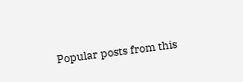Popular posts from this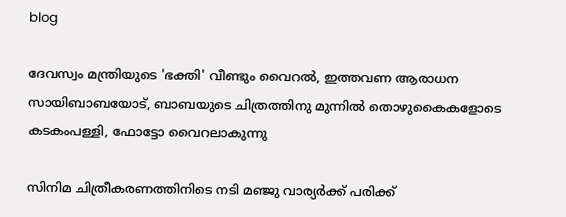blog

ദേവസ്വം മന്ത്രിയുടെ 'ഭക്തി' വീണ്ടും വൈറല്‍, ഇത്തവണ ആരാധന സായിബാബയോട്, ബാബയുടെ ചിത്രത്തിനു മുന്നില്‍ തൊഴുകൈകളോടെ കടകംപള്ളി, ഫോട്ടോ വൈറലാകുന്നു

സിനിമ ചിത്രീകരണത്തിനിടെ നടി മഞ്ജു വാര്യര്‍ക്ക് പരിക്ക്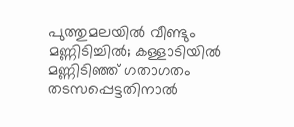പുത്തുമലയില്‍ വീണ്ടും മണ്ണിടിച്ചില്‍; കള്ളാടിയില്‍ മണ്ണിടിഞ്ഞ് ഗതാഗതം തടസപ്പെട്ടതിനാല്‍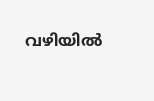വഴിയില്‍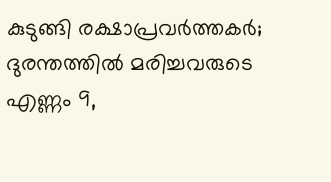കുടുങ്ങി രക്ഷാപ്രവര്‍ത്തകര്‍; ദുരന്തത്തില്‍ മരിച്ചവരുടെ എണ്ണം 9,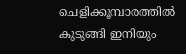ചെളിക്കൂമ്പാരത്തില്‍ കുടുങ്ങി ഇനിയും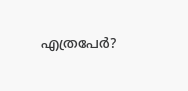എത്രപേര്‍?